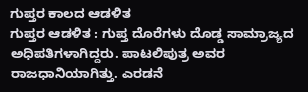ಗುಪ್ತರ ಕಾಲದ ಆಡಳಿತ
ಗುಪ್ತರ ಆಡಳಿತ : ಗುಪ್ತ ದೊರೆಗಳು ದೊಡ್ಡ ಸಾಮ್ರಾಜ್ಯದ ಅಧಿಪತಿಗಳಾಗಿದ್ದರು. ಪಾಟಲಿಪುತ್ರ ಅವರ ರಾಜಧಾನಿಯಾಗಿತ್ತು. ಎರಡನೆ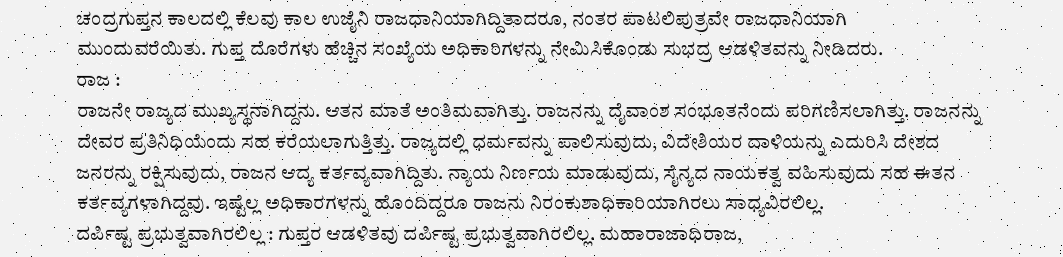ಚಂದ್ರಗುಪ್ತನ ಕಾಲದಲ್ಲಿ ಕೆಲವು ಕಾಲ ಉಜೈನಿ ರಾಜಧಾನಿಯಾಗಿದ್ದಿತಾದರೂ, ನಂತರ ಪಾಟಲಿಪುತ್ರವೇ ರಾಜಧಾನಿಯಾಗಿ ಮುಂದುವರೆಯಿತು. ಗುಪ್ತ ದೊರೆಗಳು ಹೆಚ್ಚಿನ ಸಂಖ್ಯೆಯ ಅಧಿಕಾರಿಗಳನ್ನು ನೇಮಿಸಿಕೊಂಡು ಸುಭದ್ರ ಆಡಳಿತವನ್ನು ನೀಡಿದರು.
ರಾಜ :
ರಾಜನೇ ರಾಜ್ಯದ ಮುಖ್ಯಸ್ಥನಾಗಿದ್ದನು. ಆತನ ಮಾತೆ ಅಂತಿಮವಾಗಿತ್ತು. ರಾಜನನ್ನು ದೈವಾಂಶ ಸಂಭೂತನೆಂದು ಪರಿಗಣಿಸಲಾಗಿತ್ತು. ರಾಜನನ್ನು ದೇವರ ಪ್ರತಿನಿಧಿಯೆಂದು ಸಹ ಕರೆಯಲಾಗುತ್ತಿತ್ತು. ರಾಜ್ಯದಲ್ಲಿ ಧರ್ಮವನ್ನು ಪಾಲಿಸುವುದು, ವಿದೇಶಿಯರ ದಾಳಿಯನ್ನು ಎದುರಿಸಿ ದೇಶದ ಜನರನ್ನು ರಕ್ಷಿಸುವುದು, ರಾಜನ ಆದ್ಯ ಕರ್ತವ್ಯವಾಗಿದ್ದಿತು. ನ್ಯಾಯ ನಿರ್ಣಯ ಮಾಡುವುದು, ಸೈನ್ಯದ ನಾಯಕತ್ವ ವಹಿಸುವುದು ಸಹ ಈತನ ಕರ್ತವ್ಯಗಳಾಗಿದ್ದವು. ಇಷ್ಟೆಲ್ಲ ಅಧಿಕಾರಗಳನ್ನು ಹೊಂದಿದ್ದರೂ ರಾಜನು ನಿರಂಕುಶಾಧಿಕಾರಿಯಾಗಿರಲು ಸಾಧ್ಯವಿರಲಿಲ್ಲ.
ದರ್ಪಿಷ್ಟ ಪ್ರಭುತ್ವವಾಗಿರಲಿಲ್ಲ : ಗುಪ್ತರ ಆಡಳಿತವು ದರ್ಪಿಷ್ಟ ಪ್ರಭುತ್ವವಾಗಿರಲಿಲ್ಲ. ಮಹಾರಾಜಾಧಿರಾಜ,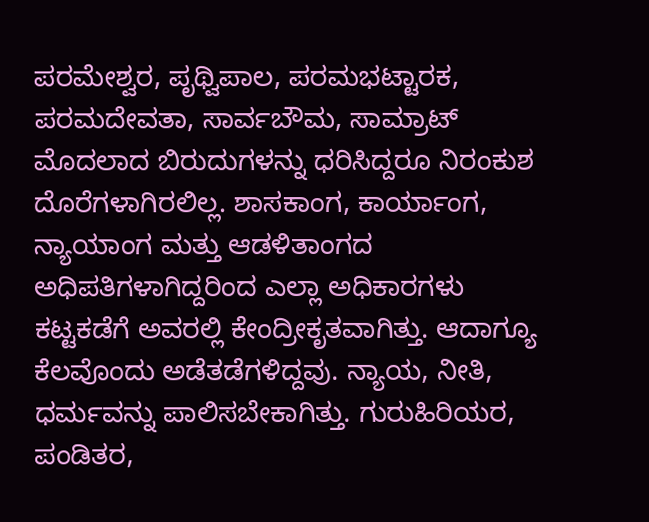ಪರಮೇಶ್ವರ, ಪೃಥ್ವಿಪಾಲ, ಪರಮಭಟ್ಟಾರಕ, ಪರಮದೇವತಾ, ಸಾರ್ವಬೌಮ, ಸಾಮ್ರಾಟ್ ಮೊದಲಾದ ಬಿರುದುಗಳನ್ನು ಧರಿಸಿದ್ದರೂ ನಿರಂಕುಶ ದೊರೆಗಳಾಗಿರಲಿಲ್ಲ. ಶಾಸಕಾಂಗ, ಕಾರ್ಯಾಂಗ, ನ್ಯಾಯಾಂಗ ಮತ್ತು ಆಡಳಿತಾಂಗದ ಅಧಿಪತಿಗಳಾಗಿದ್ದರಿಂದ ಎಲ್ಲಾ ಅಧಿಕಾರಗಳು ಕಟ್ಟಕಡೆಗೆ ಅವರಲ್ಲಿ ಕೇಂದ್ರೀಕೃತವಾಗಿತ್ತು. ಆದಾಗ್ಯೂ ಕೆಲವೊಂದು ಅಡೆತಡೆಗಳಿದ್ದವು. ನ್ಯಾಯ, ನೀತಿ, ಧರ್ಮವನ್ನು ಪಾಲಿಸಬೇಕಾಗಿತ್ತು. ಗುರುಹಿರಿಯರ, ಪಂಡಿತರ,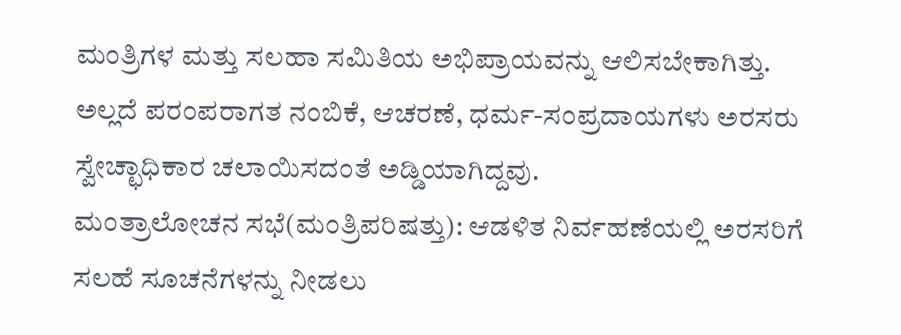ಮಂತ್ರಿಗಳ ಮತ್ತು ಸಲಹಾ ಸಮಿತಿಯ ಅಭಿಪ್ರಾಯವನ್ನು ಆಲಿಸಬೇಕಾಗಿತ್ತು. ಅಲ್ಲದೆ ಪರಂಪರಾಗತ ನಂಬಿಕೆ, ಆಚರಣೆ, ಧರ್ಮ-ಸಂಪ್ರದಾಯಗಳು ಅರಸರು ಸ್ವೇಚ್ಛಾಧಿಕಾರ ಚಲಾಯಿಸದಂತೆ ಅಡ್ಡಿಯಾಗಿದ್ದವು.
ಮಂತ್ರಾಲೋಚನ ಸಭೆ(ಮಂತ್ರಿಪರಿಷತ್ತು): ಆಡಳಿತ ನಿರ್ವಹಣೆಯಲ್ಲಿ ಅರಸರಿಗೆ ಸಲಹೆ ಸೂಚನೆಗಳನ್ನು ನೀಡಲು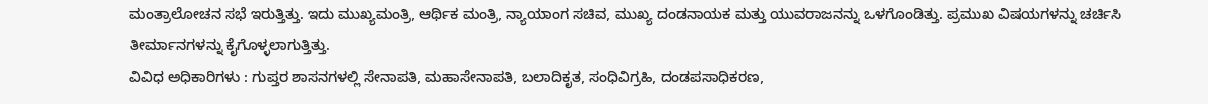ಮಂತ್ರಾಲೋಚನ ಸಭೆ ಇರುತ್ತಿತ್ತು. ಇದು ಮುಖ್ಯಮಂತ್ರಿ, ಆರ್ಥಿಕ ಮಂತ್ರಿ, ನ್ಯಾಯಾಂಗ ಸಚಿವ, ಮುಖ್ಯ ದಂಡನಾಯಕ ಮತ್ತು ಯುವರಾಜನನ್ನು ಒಳಗೊಂಡಿತ್ತು. ಪ್ರಮುಖ ವಿಷಯಗಳನ್ನು ಚರ್ಚಿಸಿ ತೀರ್ಮಾನಗಳನ್ನು ಕೈಗೊಳ್ಳಲಾಗುತ್ತಿತ್ತು.
ವಿವಿಧ ಅಧಿಕಾರಿಗಳು : ಗುಪ್ತರ ಶಾಸನಗಳಲ್ಲಿ ಸೇನಾಪತಿ, ಮಹಾಸೇನಾಪತಿ, ಬಲಾದಿಕೃತ, ಸಂಧಿವಿಗ್ರಹಿ, ದಂಡಪಸಾಧಿಕರಣ,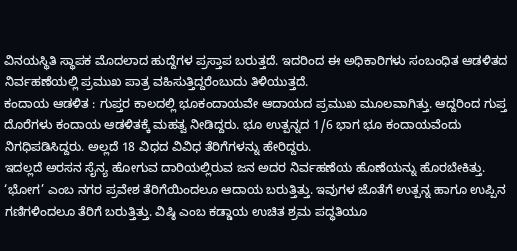ವಿನಯಸ್ಥಿತಿ ಸ್ಥಾಪಕ ಮೊದಲಾದ ಹುದ್ದೆಗಳ ಪ್ರಸ್ತಾಪ ಬರುತ್ತದೆ. ಇದರಿಂದ ಈ ಅಧಿಕಾರಿಗಳು ಸಂಬಂಧಿತ ಆಡಳಿತದ ನಿರ್ವಹಣೆಯಲ್ಲಿ ಪ್ರಮುಖ ಪಾತ್ರ ವಹಿಸುತ್ತಿದ್ದರೆಂಬುದು ತಿಳಿಯುತ್ತದೆ.
ಕಂದಾಯ ಆಡಳಿತ : ಗುಪ್ತರ ಕಾಲದಲ್ಲಿ ಭೂಕಂದಾಯವೇ ಆದಾಯದ ಪ್ರಮುಖ ಮೂಲವಾಗಿತ್ತು. ಆದ್ದರಿಂದ ಗುಪ್ತ ದೊರೆಗಳು ಕಂದಾಯ ಆಡಳಿತಕ್ಕೆ ಮಹತ್ವ ನೀಡಿದ್ದರು. ಭೂ ಉತ್ಪನ್ನದ 1/6 ಭಾಗ ಭೂ ಕಂದಾಯವೆಂದು ನಿಗಧಿಪಡಿಸಿದ್ದರು. ಅಲ್ಲದೆ 18 ವಿಧದ ವಿವಿಧ ತೆರಿಗೆಗಳನ್ನು ಹೇರಿದ್ದರು.
ಇದಲ್ಲದೆ ಅರಸನ ಸೈನ್ಯ ಹೋಗುವ ದಾರಿಯಲ್ಲಿರುವ ಜನ ಅದರ ನಿರ್ವಹಣೆಯ ಹೊಣೆಯನ್ನು ಹೊರಬೇಕಿತ್ತು. ‘ಭೋಗ’ ಎಂಬ ನಗರ ಪ್ರವೇಶ ತೆರಿಗೆಯಿಂದಲೂ ಆದಾಯ ಬರುತ್ತಿತ್ತು. ಇವುಗಳ ಜೊತೆಗೆ ಉತ್ಪನ್ನ ಹಾಗೂ ಉಪ್ಪಿನ ಗಣಿಗಳಿಂದಲೂ ತೆರಿಗೆ ಬರುತ್ತಿತ್ತು. ವಿಷ್ಠಿ ಎಂಬ ಕಡ್ಡಾಯ ಉಚಿತ ಶ್ರಮ ಪದ್ಧತಿಯೂ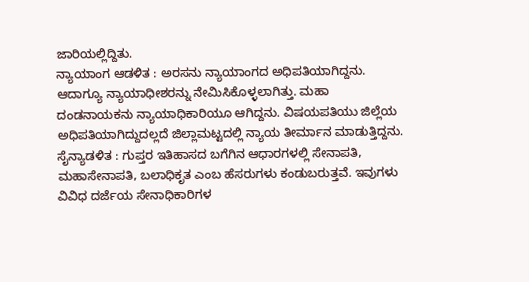ಜಾರಿಯಲ್ಲಿದ್ದಿತು.
ನ್ಯಾಯಾಂಗ ಆಡಳಿತ : ಅರಸನು ನ್ಯಾಯಾಂಗದ ಅಧಿಪತಿಯಾಗಿದ್ದನು. ಆದಾಗ್ಯೂ ನ್ಯಾಯಾಧೀಶರನ್ನು ನೇಮಿಸಿಕೊಳ್ಳಲಾಗಿತ್ತು. ಮಹಾ ದಂಡನಾಯಕನು ನ್ಯಾಯಾಧಿಕಾರಿಯೂ ಆಗಿದ್ದನು. ವಿಷಯಪತಿಯು ಜಿಲ್ಲೆಯ ಅಧಿಪತಿಯಾಗಿದ್ದುದಲ್ಲದೆ ಜಿಲ್ಲಾಮಟ್ಟದಲ್ಲಿ ನ್ಯಾಯ ತೀರ್ಮಾನ ಮಾಡುತ್ತಿದ್ದನು.
ಸೈನ್ಯಾಡಳಿತ : ಗುಪ್ತರ ಇತಿಹಾಸದ ಬಗೆಗಿನ ಆಧಾರಗಳಲ್ಲಿ ಸೇನಾಪತಿ, ಮಹಾಸೇನಾಪತಿ, ಬಲಾಧಿಕೃತ ಎಂಬ ಹೆಸರುಗಳು ಕಂಡುಬರುತ್ತವೆ. ಇವುಗಳು ವಿವಿಧ ದರ್ಜೆಯ ಸೇನಾಧಿಕಾರಿಗಳ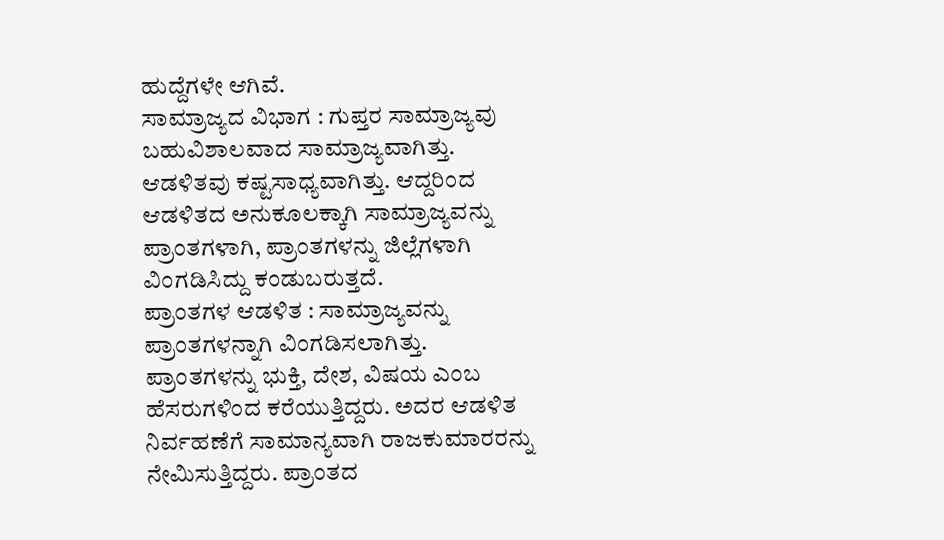ಹುದ್ದೆಗಳೇ ಆಗಿವೆ.
ಸಾಮ್ರಾಜ್ಯದ ವಿಭಾಗ : ಗುಪ್ತರ ಸಾಮ್ರಾಜ್ಯವು ಬಹುವಿಶಾಲವಾದ ಸಾಮ್ರಾಜ್ಯವಾಗಿತ್ತು. ಆಡಳಿತವು ಕಷ್ಟಸಾಧ್ಯವಾಗಿತ್ತು. ಆದ್ದರಿಂದ ಆಡಳಿತದ ಅನುಕೂಲಕ್ಕಾಗಿ ಸಾಮ್ರಾಜ್ಯವನ್ನು ಪ್ರಾಂತಗಳಾಗಿ, ಪ್ರಾಂತಗಳನ್ನು ಜಿಲ್ಲೆಗಳಾಗಿ ವಿಂಗಡಿಸಿದ್ದು ಕಂಡುಬರುತ್ತದೆ.
ಪ್ರಾಂತಗಳ ಆಡಳಿತ : ಸಾಮ್ರಾಜ್ಯವನ್ನು ಪ್ರಾಂತಗಳನ್ನಾಗಿ ವಿಂಗಡಿಸಲಾಗಿತ್ತು. ಪ್ರಾಂತಗಳನ್ನು ಭುಕ್ತಿ, ದೇಶ, ವಿಷಯ ಎಂಬ ಹೆಸರುಗಳಿಂದ ಕರೆಯುತ್ತಿದ್ದರು. ಅದರ ಆಡಳಿತ ನಿರ್ವಹಣೆಗೆ ಸಾಮಾನ್ಯವಾಗಿ ರಾಜಕುಮಾರರನ್ನು ನೇಮಿಸುತ್ತಿದ್ದರು. ಪ್ರಾಂತದ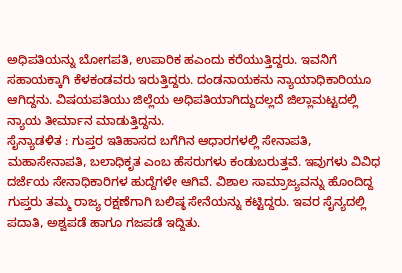ಅಧಿಪತಿಯನ್ನು ಬೋಗಪತಿ, ಉಪಾರಿಕ ಹಎಂದು ಕರೆಯುತ್ತಿದ್ದರು. ಇವನಿಗೆ ಸಹಾಯಕ್ಕಾಗಿ ಕೆಳಕಂಡವರು ಇರುತ್ತಿದ್ದರು. ದಂಡನಾಯಕನು ನ್ಯಾಯಾಧಿಕಾರಿಯೂ ಆಗಿದ್ದನು. ವಿಷಯಪತಿಯು ಜಿಲ್ಲೆಯ ಅಧಿಪತಿಯಾಗಿದ್ದುದಲ್ಲದೆ ಜಿಲ್ಲಾಮಟ್ಟದಲ್ಲಿ ನ್ಯಾಯ ತೀರ್ಮಾನ ಮಾಡುತ್ತಿದ್ದನು.
ಸೈನ್ಯಾಡಳಿತ : ಗುಪ್ತರ ಇತಿಹಾಸದ ಬಗೆಗಿನ ಆಧಾರಗಳಲ್ಲಿ ಸೇನಾಪತಿ, ಮಹಾಸೇನಾಪತಿ, ಬಲಾಧಿಕೃತ ಎಂಬ ಹೆಸರುಗಳು ಕಂಡುಬರುತ್ತವೆ. ಇವುಗಳು ವಿವಿಧ ದರ್ಜೆಯ ಸೇನಾಧಿಕಾರಿಗಳ ಹುದ್ದೆಗಳೇ ಆಗಿವೆ. ವಿಶಾಲ ಸಾಮ್ರಾಜ್ಯವನ್ನು ಹೊಂದಿದ್ದ ಗುಪ್ತರು ತಮ್ಮ ರಾಜ್ಯ ರಕ್ಷಣೆಗಾಗಿ ಬಲಿಷ್ಠ ಸೇನೆಯನ್ನು ಕಟ್ಟಿದ್ದರು. ಇವರ ಸೈನ್ಯದಲ್ಲಿ ಪದಾತಿ, ಅಶ್ವಪಡೆ ಹಾಗೂ ಗಜಪಡೆ ಇದ್ದಿತು.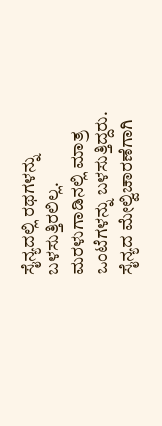ಸೈನ್ಯದಲ್ಲಿ ರಥಗಳನ್ನು ಬಳಸುತ್ತಿರಲಿಲ್ಲ. ಮರಳುಗಾಡಿನಲ್ಲಿ ಮಾತ್ರ ಒಂಟೆಗಳನ್ನು ಬಳಸುತ್ತಿದ್ದರು. ಸೈನ್ಯದ ಮೇಲ್ವಿಚಾರಣೆಗಾಗಿ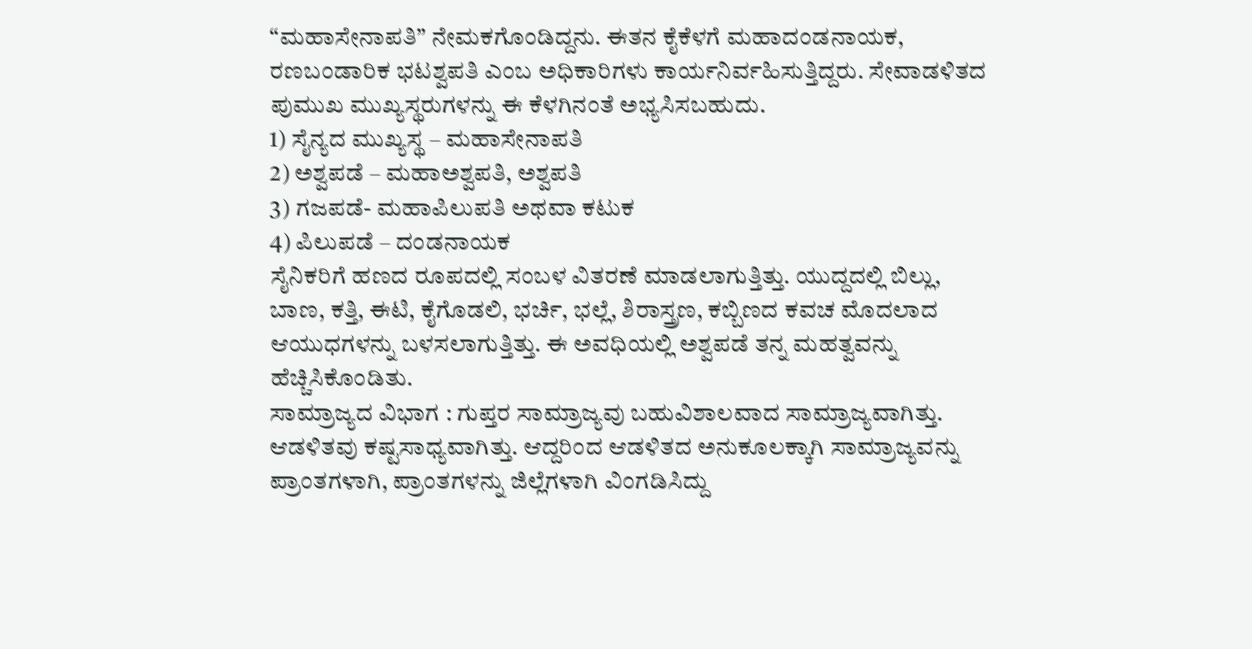“ಮಹಾಸೇನಾಪತಿ” ನೇಮಕಗೊಂಡಿದ್ದನು. ಈತನ ಕೈಕೆಳಗೆ ಮಹಾದಂಡನಾಯಕ, ರಣಬಂಡಾರಿಕ ಭಟಶ್ವಪತಿ ಎಂಬ ಅಧಿಕಾರಿಗಳು ಕಾರ್ಯನಿರ್ವಹಿಸುತ್ತಿದ್ದರು. ಸೇವಾಡಳಿತದ ಪುಮುಖ ಮುಖ್ಯಸ್ಥರುಗಳನ್ನು ಈ ಕೆಳಗಿನಂತೆ ಅಭ್ಯಸಿಸಬಹುದು.
1) ಸೈನ್ಯದ ಮುಖ್ಯಸ್ಥ – ಮಹಾಸೇನಾಪತಿ
2) ಅಶ್ವಪಡೆ – ಮಹಾಅಶ್ವಪತಿ, ಅಶ್ವಪತಿ
3) ಗಜಪಡೆ- ಮಹಾಪಿಲುಪತಿ ಅಥವಾ ಕಟುಕ
4) ಪಿಲುಪಡೆ – ದಂಡನಾಯಕ
ಸೈನಿಕರಿಗೆ ಹಣದ ರೂಪದಲ್ಲಿ ಸಂಬಳ ವಿತರಣೆ ಮಾಡಲಾಗುತ್ತಿತ್ತು. ಯುದ್ದದಲ್ಲಿ ಬಿಲ್ಲು, ಬಾಣ, ಕತ್ತಿ, ಈಟಿ, ಕೈಗೊಡಲಿ, ಭರ್ಚಿ, ಭಲ್ಲೆ, ಶಿರಾಸ್ತ್ರಣ, ಕಬ್ಬಿಣದ ಕವಚ ಮೊದಲಾದ ಆಯುಧಗಳನ್ನು ಬಳಸಲಾಗುತ್ತಿತ್ತು. ಈ ಅವಧಿಯಲ್ಲಿ ಅಶ್ವಪಡೆ ತನ್ನ ಮಹತ್ವವನ್ನು ಹೆಚ್ಚಿಸಿಕೊಂಡಿತು.
ಸಾಮ್ರಾಜ್ಯದ ವಿಭಾಗ : ಗುಪ್ತರ ಸಾಮ್ರಾಜ್ಯವು ಬಹುವಿಶಾಲವಾದ ಸಾಮ್ರಾಜ್ಯವಾಗಿತ್ತು. ಆಡಳಿತವು ಕಷ್ಟಸಾಧ್ಯವಾಗಿತ್ತು. ಆದ್ದರಿಂದ ಆಡಳಿತದ ಅನುಕೂಲಕ್ಕಾಗಿ ಸಾಮ್ರಾಜ್ಯವನ್ನು ಪ್ರಾಂತಗಳಾಗಿ, ಪ್ರಾಂತಗಳನ್ನು ಜಿಲ್ಲೆಗಳಾಗಿ ವಿಂಗಡಿಸಿದ್ದು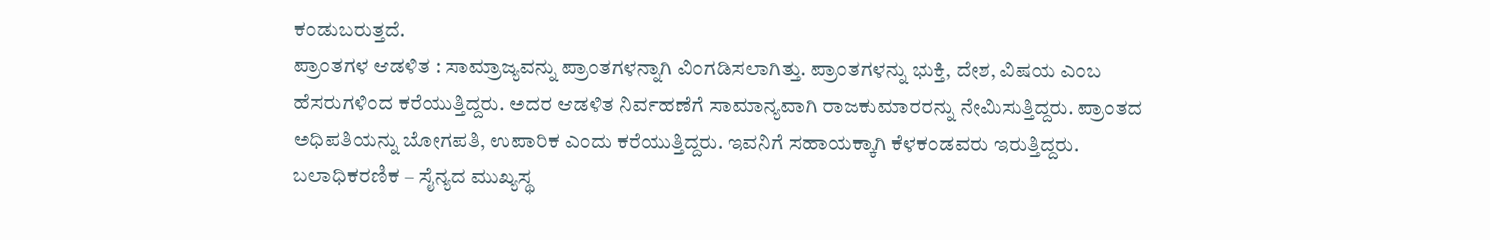ಕಂಡುಬರುತ್ತದೆ.
ಪ್ರಾಂತಗಳ ಆಡಳಿತ : ಸಾಮ್ರಾಜ್ಯವನ್ನು ಪ್ರಾಂತಗಳನ್ನಾಗಿ ವಿಂಗಡಿಸಲಾಗಿತ್ತು. ಪ್ರಾಂತಗಳನ್ನು ಭುಕ್ತಿ, ದೇಶ, ವಿಷಯ ಎಂಬ ಹೆಸರುಗಳಿಂದ ಕರೆಯುತ್ತಿದ್ದರು. ಅದರ ಆಡಳಿತ ನಿರ್ವಹಣೆಗೆ ಸಾಮಾನ್ಯವಾಗಿ ರಾಜಕುಮಾರರನ್ನು ನೇಮಿಸುತ್ತಿದ್ದರು. ಪ್ರಾಂತದ ಅಧಿಪತಿಯನ್ನು ಬೋಗಪತಿ, ಉಪಾರಿಕ ಎಂದು ಕರೆಯುತ್ತಿದ್ದರು. ಇವನಿಗೆ ಸಹಾಯಕ್ಕಾಗಿ ಕೆಳಕಂಡವರು ಇರುತ್ತಿದ್ದರು.
ಬಲಾಧಿಕರಣಿಕ – ಸೈನ್ಯದ ಮುಖ್ಯಸ್ಥ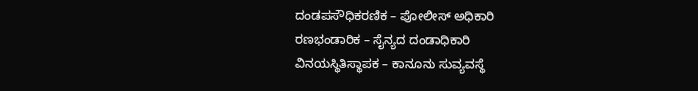ದಂಡಪಸೌಧಿಕರಣಿಕ – ಪೋಲೀಸ್ ಅಧಿಕಾರಿ
ರಣಭಂಡಾರಿಕ – ಸೈನ್ಯದ ದಂಡಾಧಿಕಾರಿ
ವಿನಯಸ್ಥಿತಿಸ್ಥಾಪಕ – ಕಾನೂನು ಸುವ್ಯವಸ್ಥೆ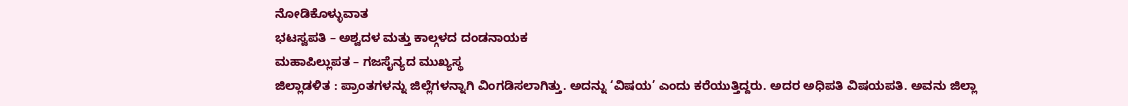ನೋಡಿಕೊಳ್ಳುವಾತ
ಭಟಸ್ವಪತಿ – ಅಶ್ವದಳ ಮತ್ತು ಕಾಲ್ಗಳದ ದಂಡನಾಯಕ
ಮಹಾಪಿಲ್ಲುಪತ – ಗಜಸೈನ್ಯದ ಮುಖ್ಯಸ್ಥ
ಜಿಲ್ಲಾಡಳಿತ : ಪ್ರಾಂತಗಳನ್ನು ಜಿಲ್ಲೆಗಳನ್ನಾಗಿ ವಿಂಗಡಿಸಲಾಗಿತ್ತು. ಅದನ್ನು ‘ವಿಷಯ’ ಎಂದು ಕರೆಯುತ್ತಿದ್ದರು. ಅದರ ಅಧಿಪತಿ ವಿಷಯಪತಿ. ಅವನು ಜಿಲ್ಲಾ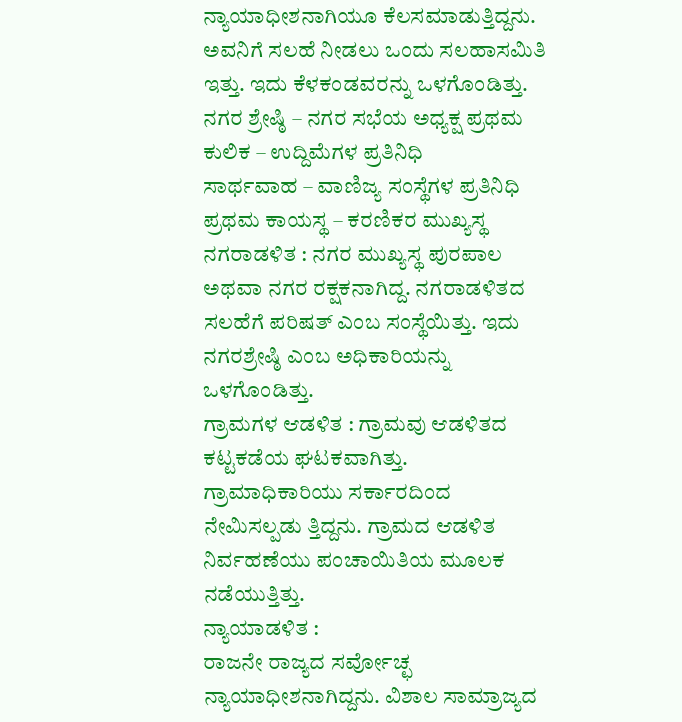ನ್ಯಾಯಾಧೀಶನಾಗಿಯೂ ಕೆಲಸಮಾಡುತ್ತಿದ್ದನು. ಅವನಿಗೆ ಸಲಹೆ ನೀಡಲು ಒಂದು ಸಲಹಾಸಮಿತಿ ಇತ್ತು. ಇದು ಕೆಳಕಂಡವರನ್ನು ಒಳಗೊಂಡಿತ್ತು.
ನಗರ ಶ್ರೇಷ್ಠಿ – ನಗರ ಸಭೆಯ ಅಧ್ಯಕ್ಷ ಪ್ರಥಮ ಕುಲಿಕ – ಉದ್ದಿಮೆಗಳ ಪ್ರತಿನಿಧಿ
ಸಾರ್ಥವಾಹ – ವಾಣಿಜ್ಯ ಸಂಸ್ಥೆಗಳ ಪ್ರತಿನಿಧಿ ಪ್ರಥಮ ಕಾಯಸ್ಥ – ಕರಣಿಕರ ಮುಖ್ಯಸ್ಥ
ನಗರಾಡಳಿತ : ನಗರ ಮುಖ್ಯಸ್ಥ ಪುರಪಾಲ ಅಥವಾ ನಗರ ರಕ್ಷಕನಾಗಿದ್ದ. ನಗರಾಡಳಿತದ ಸಲಹೆಗೆ ಪರಿಷತ್ ಎಂಬ ಸಂಸ್ಥೆಯಿತ್ತು. ಇದು ನಗರಶ್ರೇಷ್ಠಿ ಎಂಬ ಅಧಿಕಾರಿಯನ್ನು ಒಳಗೊಂಡಿತ್ತು.
ಗ್ರಾಮಗಳ ಆಡಳಿತ : ಗ್ರಾಮವು ಆಡಳಿತದ ಕಟ್ಟಕಡೆಯ ಘಟಕವಾಗಿತ್ತು. ಗ್ರಾಮಾಧಿಕಾರಿಯು ಸರ್ಕಾರದಿಂದ ನೇಮಿಸಲ್ಪಡು ತ್ತಿದ್ದನು. ಗ್ರಾಮದ ಆಡಳಿತ ನಿರ್ವಹಣೆಯು ಪಂಚಾಯಿತಿಯ ಮೂಲಕ ನಡೆಯುತ್ತಿತ್ತು.
ನ್ಯಾಯಾಡಳಿತ :
ರಾಜನೇ ರಾಜ್ಯದ ಸರ್ವೋಚ್ಛ ನ್ಯಾಯಾಧೀಶನಾಗಿದ್ದನು. ವಿಶಾಲ ಸಾಮ್ರಾಜ್ಯದ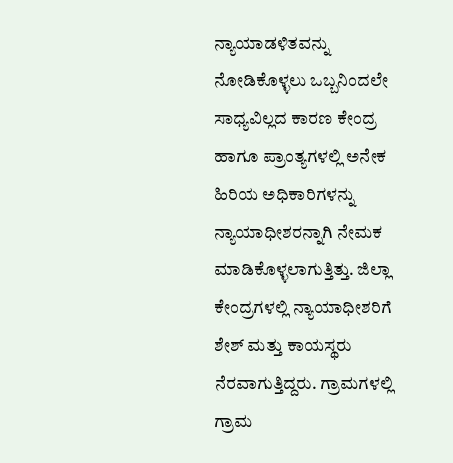ನ್ಯಾಯಾಡಳಿತವನ್ನು ನೋಡಿಕೊಳ್ಳಲು ಒಬ್ಬನಿಂದಲೇ ಸಾಧ್ಯವಿಲ್ಲದ ಕಾರಣ ಕೇಂದ್ರ ಹಾಗೂ ಪ್ರಾಂತ್ಯಗಳಲ್ಲಿ ಅನೇಕ ಹಿರಿಯ ಅಧಿಕಾರಿಗಳನ್ನು ನ್ಯಾಯಾಧೀಶರನ್ನಾಗಿ ನೇಮಕ ಮಾಡಿಕೊಳ್ಳಲಾಗುತ್ತಿತ್ತು. ಜಿಲ್ಲಾ ಕೇಂದ್ರಗಳಲ್ಲಿ ನ್ಯಾಯಾಧೀಶರಿಗೆ ಶೇಶ್ ಮತ್ತು ಕಾಯಸ್ಥರು ನೆರವಾಗುತ್ತಿದ್ದರು. ಗ್ರಾಮಗಳಲ್ಲಿ ಗ್ರಾಮ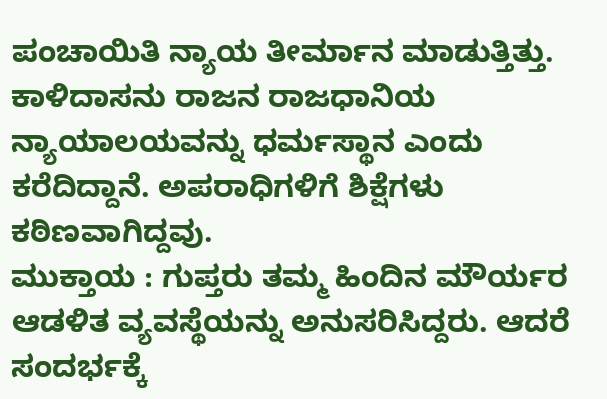ಪಂಚಾಯಿತಿ ನ್ಯಾಯ ತೀರ್ಮಾನ ಮಾಡುತ್ತಿತ್ತು. ಕಾಳಿದಾಸನು ರಾಜನ ರಾಜಧಾನಿಯ ನ್ಯಾಯಾಲಯವನ್ನು ಧರ್ಮಸ್ಥಾನ ಎಂದು ಕರೆದಿದ್ದಾನೆ. ಅಪರಾಧಿಗಳಿಗೆ ಶಿಕ್ಷೆಗಳು ಕಠಿಣವಾಗಿದ್ದವು.
ಮುಕ್ತಾಯ : ಗುಪ್ತರು ತಮ್ಮ ಹಿಂದಿನ ಮೌರ್ಯರ ಆಡಳಿತ ವ್ಯವಸ್ಥೆಯನ್ನು ಅನುಸರಿಸಿದ್ದರು. ಆದರೆ ಸಂದರ್ಭಕ್ಕೆ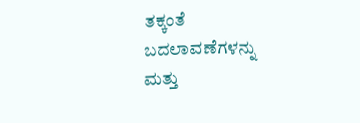ತಕ್ಕಂತೆ ಬದಲಾವಣೆಗಳನ್ನು ಮತ್ತು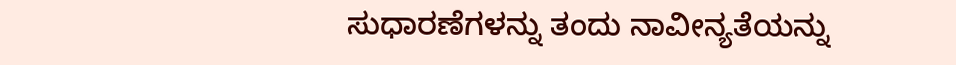ಸುಧಾರಣೆಗಳನ್ನು ತಂದು ನಾವೀನ್ಯತೆಯನ್ನು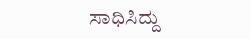ಸಾಧಿಸಿದ್ದು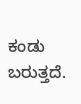ಕಂಡು ಬರುತ್ತದೆ.